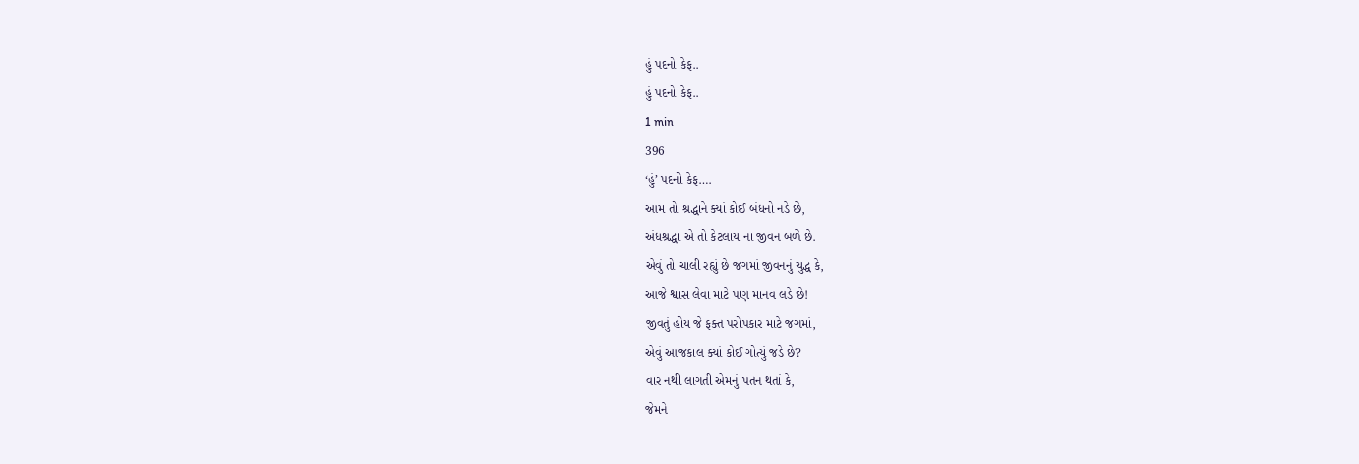હું પદનો કેફ..
હું પદનો કેફ..
1 min
396
‘હું’ પદનો કેફ….
આમ તો શ્રદ્ધાને ક્યાં કોઈ બંધનો નડે છે,
અંધશ્રદ્ધા એ તો કેટલાય ના જીવન બળે છે.
એવું તો ચાલી રહ્યું છે જગમાં જીવનનું યુદ્ધ કે,
આજે શ્વાસ લેવા માટે પણ માનવ લડે છે!
જીવતું હોય જે ફક્ત પરોપકાર માટે જગમાં,
એવું આજકાલ ક્યાં કોઈ ગોત્યું જડે છે?
વાર નથી લાગતી એમનું પતન થતાં કે,
જેમને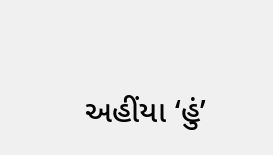અહીંયા ‘હું’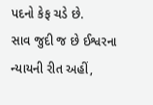પદનો કેફ ચડે છે.
સાવ જુદી જ છે ઈશ્વરના ન્યાયની રીત અહીં,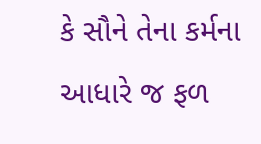કે સૌને તેના કર્મના આધારે જ ફળ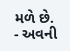મળે છે.
- અવની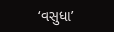‘વસુધા’